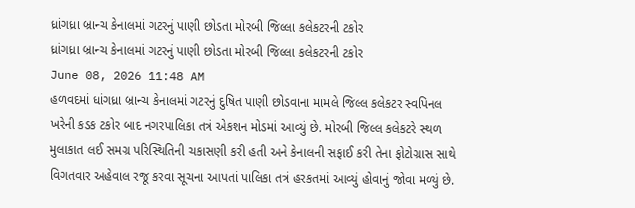ધ્રાંગધ્રા બ્રાન્ચ કેનાલમાં ગટરનું પાણી છોડતા મોરબી જિલ્લા કલેકટરની ટકોર
ધ્રાંગધ્રા બ્રાન્ચ કેનાલમાં ગટરનું પાણી છોડતા મોરબી જિલ્લા કલેકટરની ટકોર
June 08, 2026 11:48 AM
હળવદમાં ધાંગધ્રા બ્રાન્ચ કેનાલમાં ગટરનું દુષિત પાણી છોડવાના મામલે જિલ્લ કલેકટર સ્વપિનલ ખરેની કડક ટકોર બાદ નગરપાલિકા તત્રં એકશન મોડમાં આવ્યું છે. મોરબી જિલ્લ કલેકટરે સ્થળ મુલાકાત લઈ સમગ્ર પરિસ્થિતિની ચકાસણી કરી હતી અને કેનાલની સફાઈ કરી તેના ફોટોગ્રાસ સાથે વિગતવાર અહેવાલ રજૂ કરવા સૂચના આપતાં પાલિકા તત્રં હરકતમાં આવ્યું હોવાનું જોવા મળ્યું છે.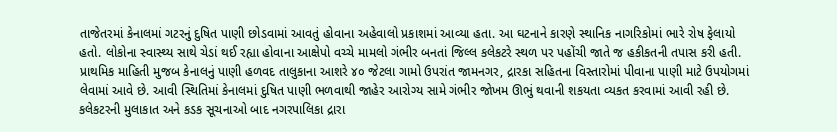તાજેતરમાં કેનાલમાં ગટરનું દુષિત પાણી છોડવામાં આવતું હોવાના અહેવાલો પ્રકાશમાં આવ્યા હતા. આ ઘટનાને કારણે સ્થાનિક નાગરિકોમાં ભારે રોષ ફેલાયો હતો. લોકોના સ્વાસ્થ્ય સાથે ચેડાં થઈ રહ્યા હોવાના આક્ષેપો વચ્ચે મામલો ગંભીર બનતાં જિલ્લ કલેકટરે સ્થળ પર પહોંચી જાતે જ હકીકતની તપાસ કરી હતી. પ્રાથમિક માહિતી મુજબ કેનાલનું પાણી હળવદ તાલુકાના આશરે ૪૦ જેટલા ગામો ઉપરાંત જામનગર, દ્રારકા સહિતના વિસ્તારોમાં પીવાના પાણી માટે ઉપયોગમાં લેવામાં આવે છે. આવી સ્થિતિમાં કેનાલમાં દુષિત પાણી ભળવાથી જાહેર આરોગ્ય સામે ગંભીર જોખમ ઊભું થવાની શકયતા વ્યકત કરવામાં આવી રહી છે. કલેકટરની મુલાકાત અને કડક સૂચનાઓ બાદ નગરપાલિકા દ્રારા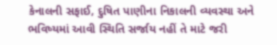કેનાલની સફાઈ, દુષિત પાણીના નિકાલની વ્યવસ્થા અને ભવિષ્યમાં આવી સ્થિતિ સર્જાય નહીં તે માટે જરી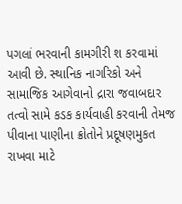પગલાં ભરવાની કામગીરી શ કરવામાં આવી છે. સ્થાનિક નાગરિકો અને સામાજિક આગેવાનો દ્રારા જવાબદાર તત્વો સામે કડક કાર્યવાહી કરવાની તેમજ પીવાના પાણીના ક્રોતોને પ્રદૂષણમુકત રાખવા માટે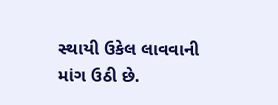સ્થાયી ઉકેલ લાવવાની માંગ ઉઠી છે.